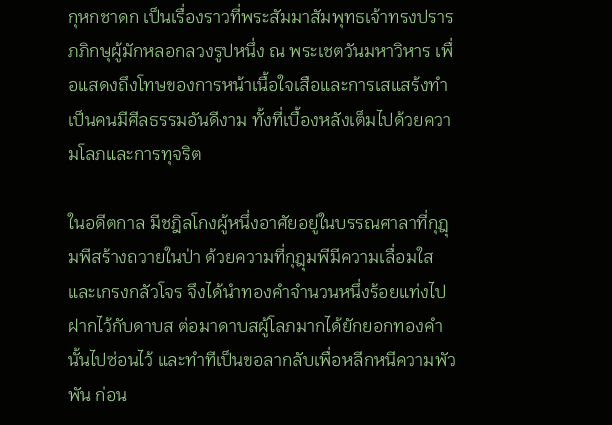กุหกชาดก เป็นเรื่องราวที่พระสัมมาสัมพุทธเจ้าทรงปรารภภิกษุผู้มักหลอกลวงรูปหนึ่ง ณ พระเชตวันมหาวิหาร เพื่อแสดงถึงโทษของการหน้าเนื้อใจเสือและการเสแสร้งทำเป็นคนมีศีลธรรมอันดีงาม ทั้งที่เบื้องหลังเต็มไปด้วยความโลภและการทุจริต

ในอดีตกาล มีชฎิลโกงผู้หนึ่งอาศัยอยู่ในบรรณศาลาที่กุฎุมพีสร้างถวายในป่า ด้วยความที่กุฎุมพีมีความเลื่อมใสและเกรงกลัวโจร จึงได้นำทองคำจำนวนหนึ่งร้อยแท่งไปฝากไว้กับดาบส ต่อมาดาบสผู้โลภมากได้ยักยอกทองคำนั้นไปซ่อนไว้ และทำทีเป็นขอลากลับเพื่อหลีกหนีความพัวพัน ก่อน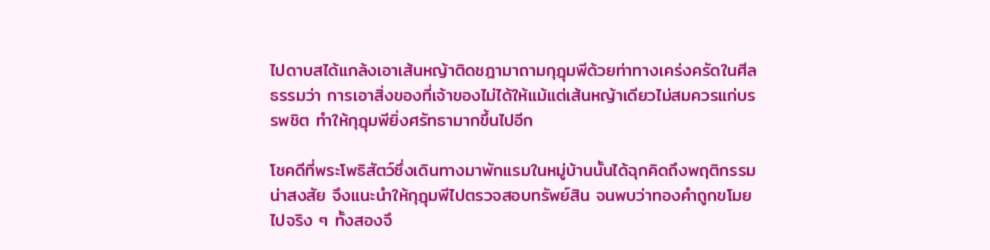ไปดาบสได้แกล้งเอาเส้นหญ้าติดชฎามาถามกุฎุมพีด้วยท่าทางเคร่งครัดในศีลธรรมว่า การเอาสิ่งของที่เจ้าของไม่ได้ให้แม้แต่เส้นหญ้าเดียวไม่สมควรแก่บรรพชิต ทำให้กุฎุมพียิ่งศรัทธามากขึ้นไปอีก

โชคดีที่พระโพธิสัตว์ซึ่งเดินทางมาพักแรมในหมู่บ้านนั้นได้ฉุกคิดถึงพฤติกรรมน่าสงสัย จึงแนะนำให้กุฎุมพีไปตรวจสอบทรัพย์สิน จนพบว่าทองคำถูกขโมยไปจริง ๆ ทั้งสองจึ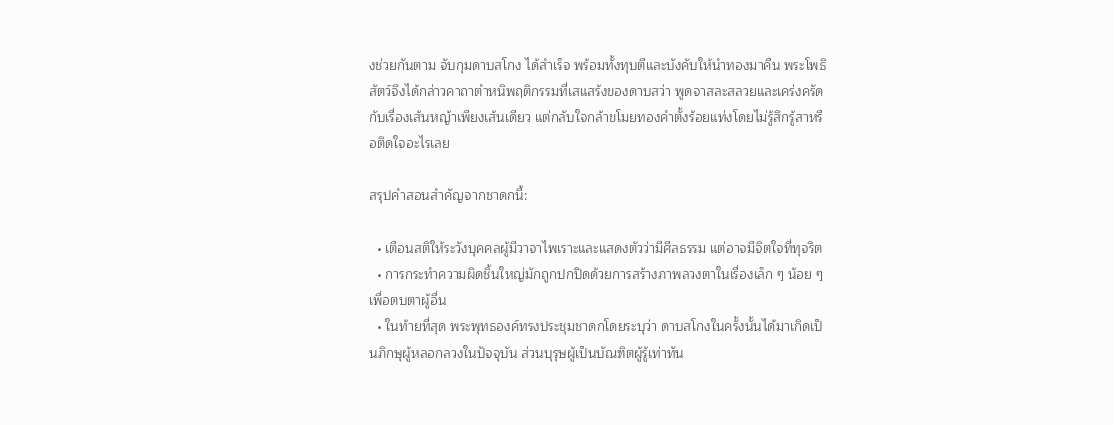งช่วยกันตาม จับกุมดาบสโกง ได้สำเร็จ พร้อมทั้งทุบตีและบังคับให้นำทองมาคืน พระโพธิสัตว์จึงได้กล่าวคาถาตำหนิพฤติกรรมที่เสแสร้งของดาบสว่า พูดจาสละสลวยและเคร่งครัดกับเรื่องเส้นหญ้าเพียงเส้นเดียว แต่กลับใจกล้าขโมยทองคำตั้งร้อยแท่งโดยไม่รู้สึกรู้สาหรือติดใจอะไรเลย

สรุปคำสอนสำคัญจากชาดกนี้:

  • เตือนสติให้ระวังบุคคลผู้มีวาจาไพเราะและแสดงตัวว่ามีศีลธรรม แต่อาจมีจิตใจที่ทุจริต
  • การกระทำความผิดชิ้นใหญ่มักถูกปกปิดด้วยการสร้างภาพลวงตาในเรื่องเล็ก ๆ น้อย ๆ เพื่อตบตาผู้อื่น
  • ในท้ายที่สุด พระพุทธองค์ทรงประชุมชาดกโดยระบุว่า ดาบสโกงในครั้งนั้นได้มาเกิดเป็นภิกษุผู้หลอกลวงในปัจจุบัน ส่วนบุรุษผู้เป็นบัณฑิตผู้รู้เท่าทัน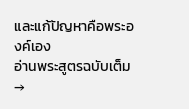และแก้ปัญหาคือพระองค์เอง
อ่านพระสูตรฉบับเต็ม →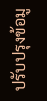ปรับปรุงข้อมู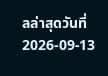ลล่าสุดวันที่ 2026-09-13